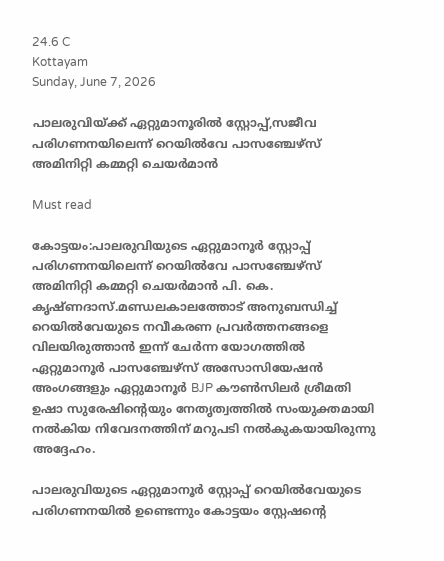24.6 C
Kottayam
Sunday, June 7, 2026

പാലരുവിയ്ക്ക് ഏറ്റുമാനൂരിൽ സ്റ്റോപ്പ്,സജീവ പരിഗണനയിലെന്ന് റെയിൽവേ പാസഞ്ചേഴ്സ് അമിനിറ്റി കമ്മറ്റി ചെയർമാൻ

Must read

കോട്ടയം:പാലരുവിയുടെ ഏറ്റുമാനൂർ സ്റ്റോപ്പ്‌ പരിഗണനയിലെന്ന് റെയിൽവേ പാസഞ്ചേഴ്സ് അമിനിറ്റി കമ്മറ്റി ചെയർമാൻ പി. കെ. കൃഷ്ണദാസ്.മണ്ഡലകാലത്തോട് അനുബന്ധിച്ച് റെയിൽവേയുടെ നവീകരണ പ്രവർത്തനങ്ങളെ വിലയിരുത്താൻ ഇന്ന് ചേർന്ന യോഗത്തിൽ ഏറ്റുമാനൂർ പാസഞ്ചേഴ്സ് അസോസിയേഷൻ അംഗങ്ങളും ഏറ്റുമാനൂർ BJP കൗൺസിലർ ശ്രീമതി ഉഷാ സുരേഷിന്റെയും നേതൃത്വത്തിൽ സംയുക്തമായി നൽകിയ നിവേദനത്തിന് മറുപടി നൽകുകയായിരുന്നു അദ്ദേഹം.

പാലരുവിയുടെ ഏറ്റുമാനൂർ സ്റ്റോപ്പ് റെയിൽവേയുടെ പരിഗണനയിൽ ഉണ്ടെന്നും കോട്ടയം സ്റ്റേഷന്റെ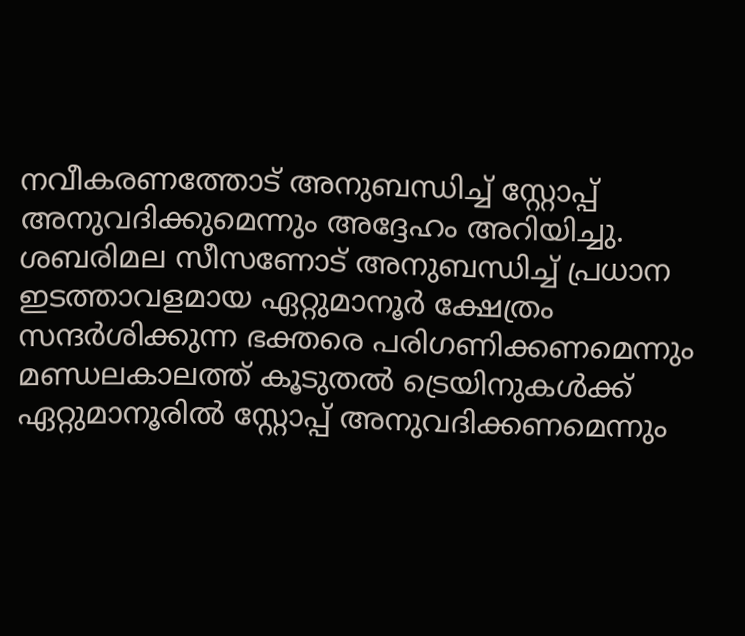നവീകരണത്തോട് അനുബന്ധിച്ച് സ്റ്റോപ്പ്‌ അനുവദിക്കുമെന്നും അദ്ദേഹം അറിയിച്ചു. ശബരിമല സീസണോട് അനുബന്ധിച്ച് പ്രധാന ഇടത്താവളമായ ഏറ്റുമാനൂർ ക്ഷേത്രം സന്ദർശിക്കുന്ന ഭക്തരെ പരിഗണിക്കണമെന്നും മണ്ഡലകാലത്ത് കൂടുതൽ ട്രെയിനുകൾക്ക് ഏറ്റുമാനൂരിൽ സ്റ്റോപ്പ് അനുവദിക്കണമെന്നും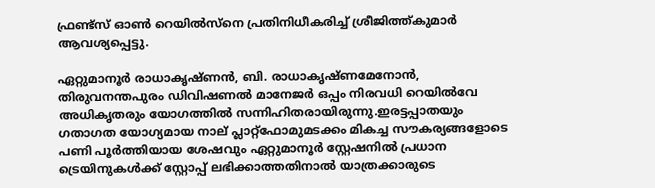ഫ്രണ്ട്‌സ് ഓൺ റെയിൽസ്നെ പ്രതിനിധീകരിച്ച് ശ്രീജിത്ത്കുമാർ ആവശ്യപ്പെട്ടു.

ഏറ്റുമാനൂർ രാധാകൃഷ്ണൻ, ബി. രാധാകൃഷ്ണമേനോൻ, തിരുവനന്തപുരം ഡിവിഷണൽ മാനേജർ ഒപ്പം നിരവധി റെയിൽവേ അധികൃതരും യോഗത്തിൽ സന്നിഹിതരായിരുന്നു.ഇരട്ടപ്പാതയും ഗതാഗത യോഗ്യമായ നാല് പ്ലാറ്റ്ഫോമുമടക്കം മികച്ച സൗകര്യങ്ങളോടെ പണി പൂർത്തിയായ ശേഷവും ഏറ്റുമാനൂർ സ്റ്റേഷനിൽ പ്രധാന ട്രെയിനുകൾക്ക് സ്റ്റോപ്പ്‌ ലഭിക്കാത്തതിനാൽ യാത്രക്കാരുടെ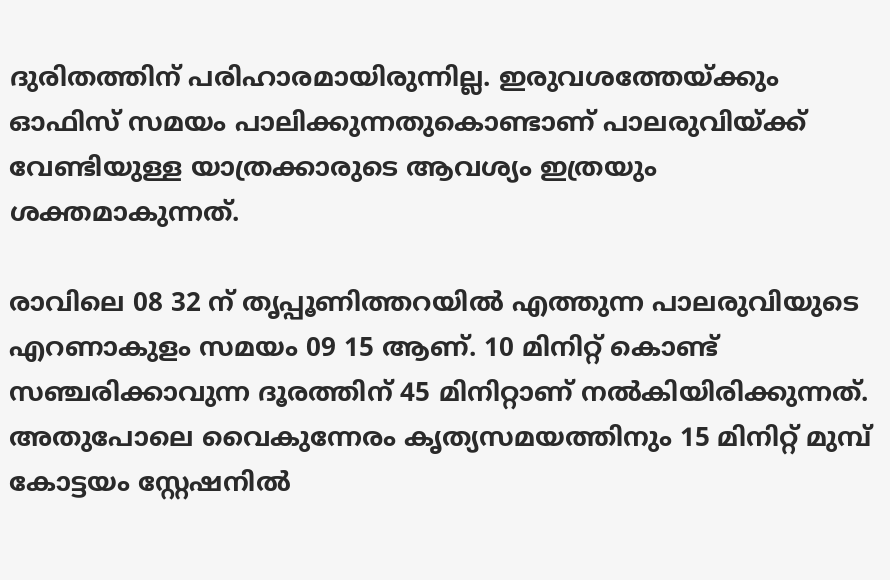ദുരിതത്തിന് പരിഹാരമായിരുന്നില്ല. ഇരുവശത്തേയ്ക്കും ഓഫിസ് സമയം പാലിക്കുന്നതുകൊണ്ടാണ് പാലരുവിയ്ക്ക് വേണ്ടിയുള്ള യാത്രക്കാരുടെ ആവശ്യം ഇത്രയും ശക്തമാകുന്നത്.

രാവിലെ 08 32 ന് തൃപ്പൂണിത്തറയിൽ എത്തുന്ന പാലരുവിയുടെ എറണാകുളം സമയം 09 15 ആണ്. 10 മിനിറ്റ് കൊണ്ട് സഞ്ചരിക്കാവുന്ന ദൂരത്തിന് 45 മിനിറ്റാണ് നൽകിയിരിക്കുന്നത്. അതുപോലെ വൈകുന്നേരം കൃത്യസമയത്തിനും 15 മിനിറ്റ് മുമ്പ് കോട്ടയം സ്റ്റേഷനിൽ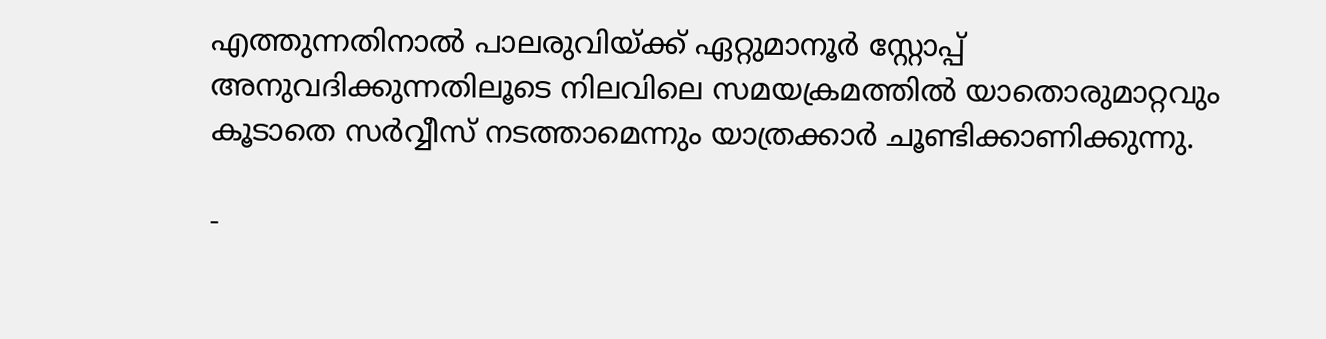എത്തുന്നതിനാൽ പാലരുവിയ്ക്ക് ഏറ്റുമാനൂർ സ്റ്റോപ്പ്‌ അനുവദിക്കുന്നതിലൂടെ നിലവിലെ സമയക്രമത്തിൽ യാതൊരുമാറ്റവും കൂടാതെ സർവ്വീസ് നടത്താമെന്നും യാത്രക്കാർ ചൂണ്ടിക്കാണിക്കുന്നു.

-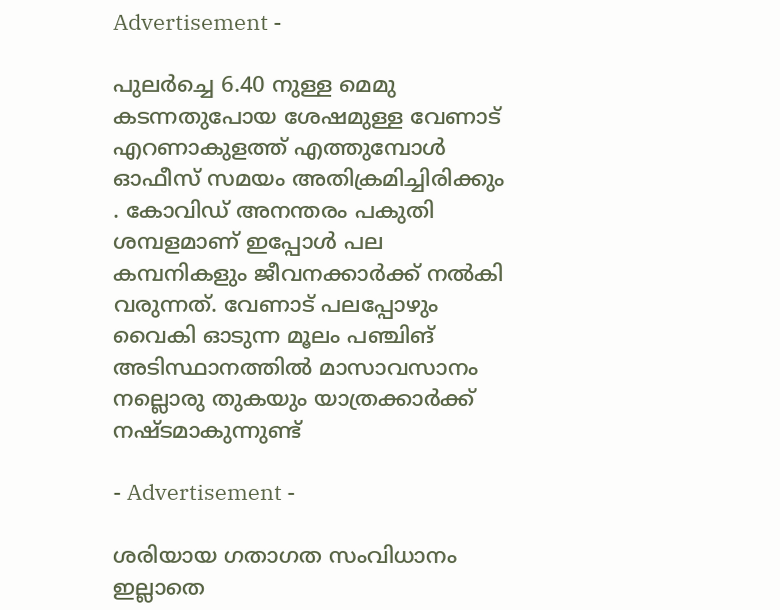Advertisement -

പുലർച്ചെ 6.40 നുള്ള മെമു കടന്നതുപോയ ശേഷമുള്ള വേണാട് എറണാകുളത്ത്‌ എത്തുമ്പോൾ ഓഫീസ് സമയം അതിക്രമിച്ചിരിക്കും . കോവിഡ് അനന്തരം പകുതി ശമ്പളമാണ് ഇപ്പോൾ പല കമ്പനികളും ജീവനക്കാർക്ക് നൽകി വരുന്നത്. വേണാട് പലപ്പോഴും വൈകി ഓടുന്ന മൂലം പഞ്ചിങ് അടിസ്ഥാനത്തിൽ മാസാവസാനം നല്ലൊരു തുകയും യാത്രക്കാർക്ക് നഷ്ടമാകുന്നുണ്ട്

- Advertisement -

ശരിയായ ഗതാഗത സംവിധാനം ഇല്ലാതെ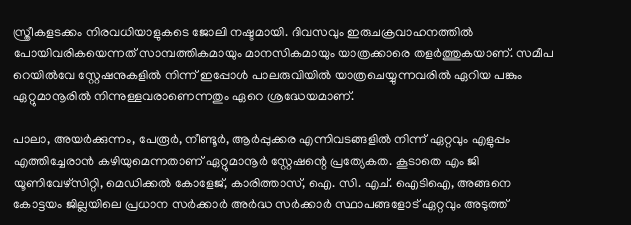സ്ത്രീകളടക്കം നിരവധിയാളുകടെ ജോലി നഷ്ടമായി. ദിവസവും ഇരുചക്രവാഹനത്തിൽ പോയിവരികയെന്നത് സാമ്പത്തികമായും മാനസികമായും യാത്രക്കാരെ തളർത്തുകയാണ്. സമീപ റെയിൽവേ സ്റ്റേഷനുകളിൽ നിന്ന് ഇപ്പോൾ പാലരുവിയിൽ യാത്രചെയ്യുന്നവരിൽ ഏറിയ പങ്കും ഏറ്റുമാനൂരിൽ നിന്നുള്ളവരാണെന്നതും ഏറെ ശ്രദ്ധേയമാണ്.

പാലാ, അയർക്കുന്നം, പേരൂർ, നീണ്ടൂർ, ആർപ്പുക്കര എന്നിവടങ്ങളിൽ നിന്ന് ഏറ്റവും എളുപ്പം എത്തിച്ചേരാൻ കഴിയുമെന്നതാണ് ഏറ്റുമാനൂർ സ്റ്റേഷന്റെ പ്രത്യേകത. കൂടാതെ എം ജി യൂണിവേഴ്സിറ്റി, മെഡിക്കൽ കോളേജ്, കാരിത്താസ്, ഐ. സി. എച്. ഐടിഐ, അങ്ങനെ കോട്ടയം ജില്ലയിലെ പ്രധാന സർക്കാർ അർദ്ധ സർക്കാർ സ്ഥാപങ്ങളോട് ഏറ്റവും അടുത്ത്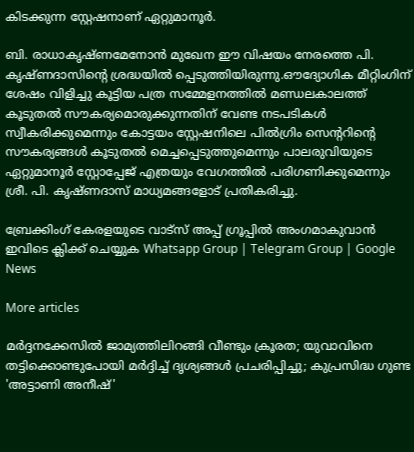കിടക്കുന്ന സ്റ്റേഷനാണ് ഏറ്റുമാനൂർ.

ബി. രാധാകൃഷ്ണമേനോൻ മുഖേന ഈ വിഷയം നേരത്തെ പി. കൃഷ്ണദാസിന്റെ ശ്രദ്ധയിൽ പ്പെടുത്തിയിരുന്നു.ഔദ്യോഗിക മീറ്റിംഗിന് ശേഷം വിളിച്ചു കൂട്ടിയ പത്ര സമ്മേളനത്തിൽ മണ്ഡലകാലത്ത് കൂടുതൽ സൗകര്യമൊരുക്കുന്നതിന് വേണ്ട നടപടികൾ സ്വീകരിക്കുമെന്നും കോട്ടയം സ്റ്റേഷനിലെ പിൽഗ്രിം സെന്ററിന്റെ സൗകര്യങ്ങൾ കൂടുതൽ മെച്ചപ്പെടുത്തുമെന്നും പാലരുവിയുടെ ഏറ്റുമാനൂർ സ്റ്റോപ്പേജ്‌ എത്രയും വേഗത്തിൽ പരിഗണിക്കുമെന്നും ശ്രീ. പി. കൃഷ്ണദാസ് മാധ്യമങ്ങളോട് പ്രതികരിച്ചു.

ബ്രേക്കിംഗ് കേരളയുടെ വാട്സ് അപ്പ് ഗ്രൂപ്പിൽ അംഗമാകുവാൻ ഇവിടെ ക്ലിക്ക് ചെയ്യുക Whatsapp Group | Telegram Group | Google News

More articles

മർദ്ദനക്കേസിൽ ജാമ്യത്തിലിറങ്ങി വീണ്ടും ക്രൂരത; യുവാവിനെ തട്ടിക്കൊണ്ടുപോയി മർദ്ദിച്ച് ദൃശ്യങ്ങൾ പ്രചരിപ്പിച്ചു; കുപ്രസിദ്ധ ഗുണ്ട 'അട്ടാണി അനീഷ്'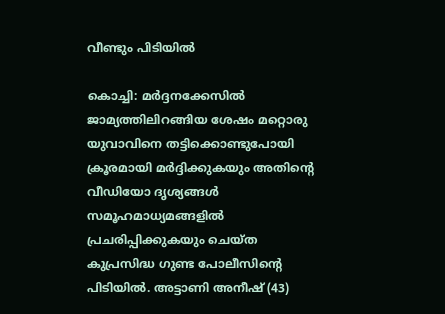വീണ്ടും പിടിയിൽ

കൊച്ചി: മർദ്ദനക്കേസിൽ ജാമ്യത്തിലിറങ്ങിയ ശേഷം മറ്റൊരു യുവാവിനെ തട്ടിക്കൊണ്ടുപോയി ക്രൂരമായി മർദ്ദിക്കുകയും അതിന്റെ വീഡിയോ ദൃശ്യങ്ങൾ സമൂഹമാധ്യമങ്ങളിൽ പ്രചരിപ്പിക്കുകയും ചെയ്ത കുപ്രസിദ്ധ ഗുണ്ട പോലീസിന്റെ പിടിയിൽ. അട്ടാണി അനീഷ് (43)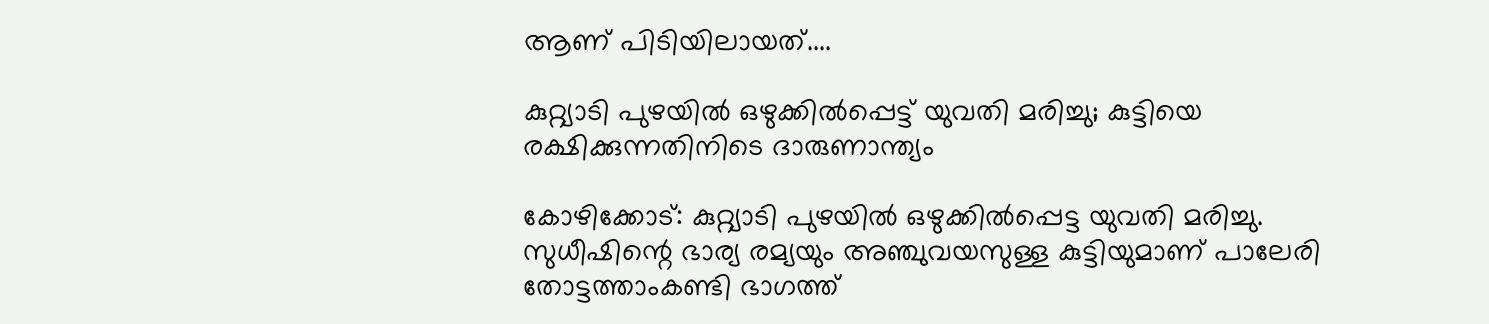ആണ് പിടിയിലായത്....

കുറ്റ്യാടി പുഴയിൽ ഒഴുക്കിൽപ്പെട്ട് യുവതി മരിച്ചു; കുട്ടിയെ രക്ഷിക്കുന്നതിനിടെ ദാരുണാന്ത്യം

കോഴിക്കോട്: കുറ്റ്യാടി പുഴയിൽ ഒഴുക്കിൽപ്പെട്ട യുവതി മരിച്ചു. സുധീഷിന്റെ ഭാര്യ രമ്യയും അഞ്ചുവയസുള്ള കുട്ടിയുമാണ് പാലേരി തോട്ടത്താംകണ്ടി ഭാഗത്ത്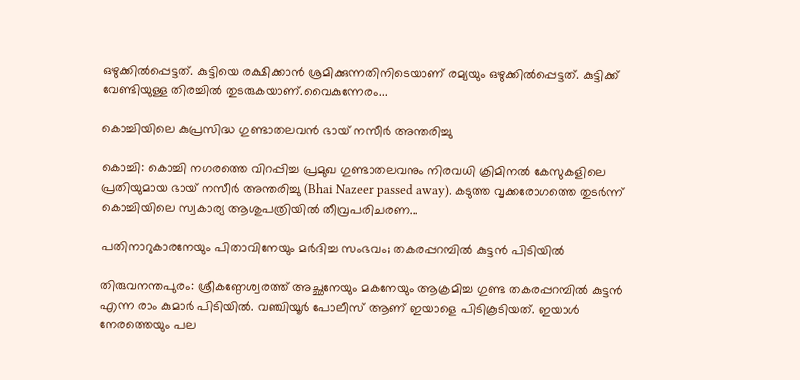ഒഴുക്കിൽപ്പെട്ടത്. കുട്ടിയെ രക്ഷിക്കാൻ ശ്രമിക്കുന്നതിനിടെയാണ് രമ്യയും ഒഴുക്കിൽപ്പെട്ടത്. കുട്ടിക്ക് വേണ്ടിയുള്ള തിരച്ചിൽ തുടരുകയാണ്.വൈകുന്നേരം...

കൊച്ചിയിലെ കുപ്രസിദ്ധ ഗുണ്ടാതലവൻ ഭായ് നസീർ അന്തരിച്ചു

കൊച്ചി: കൊച്ചി നഗരത്തെ വിറപ്പിച്ച പ്രമുഖ ഗുണ്ടാതലവനും നിരവധി ക്രിമിനൽ കേസുകളിലെ പ്രതിയുമായ ഭായ് നസീർ അന്തരിച്ചു (Bhai Nazeer passed away). കടുത്ത വൃക്കരോഗത്തെ തുടർന്ന് കൊച്ചിയിലെ സ്വകാര്യ ആശുപത്രിയിൽ തീവ്രപരിചരണ...

പതിനാറുകാരനേയും പിതാവിനേയും മർദിച്ച സംഭവം; തകരപ്പറമ്പിൽ കുട്ടൻ പിടിയിൽ

തിരുവനന്തപുരം: ശ്രീകണ്ഠേശ്വരത്ത് അച്ഛനേയും മകനേയും ആക്രമിച്ച ഗുണ്ട തകരപ്പറമ്പിൽ കുട്ടൻ എന്ന രാം കുമാർ പിടിയിൽ. വഞ്ചിയൂർ പോലീസ് ആണ് ഇയാളെ പിടികൂടിയത്. ഇയാൾ നേരത്തെയും പല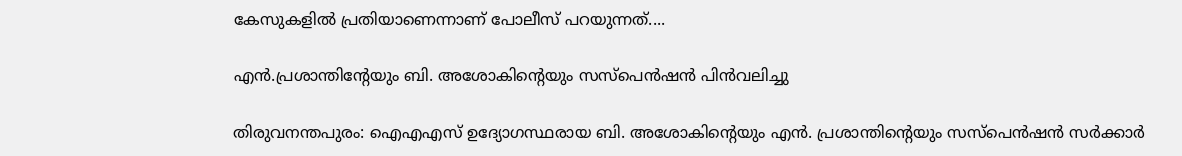കേസുകളിൽ പ്രതിയാണെന്നാണ് പോലീസ് പറയുന്നത്....

എൻ.പ്രശാന്തിന്റേയും ബി. അശോകിന്റെയും സസ്‌പെൻഷൻ പിൻവലിച്ചു

തിരുവനന്തപുരം: ഐഎഎസ് ഉദ്യോഗസ്ഥരായ ബി. അശോകിന്റെയും എൻ. പ്രശാന്തിന്റെയും സസ്പെൻഷൻ സർക്കാർ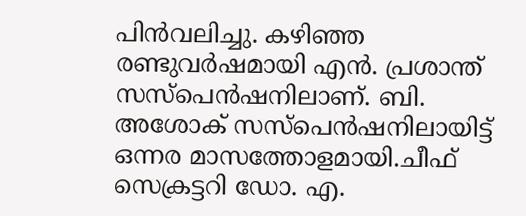പിൻവലിച്ചു. കഴിഞ്ഞ രണ്ടുവർഷമായി എൻ. പ്രശാന്ത് സസ്പെൻഷനിലാണ്. ബി. അശോക് സസ്പെൻഷനിലായിട്ട് ഒന്നര മാസത്തോളമായി.ചീഫ് സെക്രട്ടറി ഡോ. എ.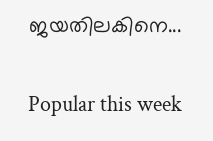ജയതിലകിനെ...

Popular this week